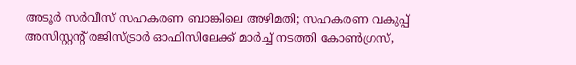അടൂർ സർവീസ് സഹകരണ ബാങ്കിലെ അഴിമതി; സഹകരണ വകുപ്പ് അസിസ്റ്റന്റ് രജിസ്ട്രാർ ഓഫിസിലേക്ക് മാർച്ച് നടത്തി കോൺഗ്രസ്,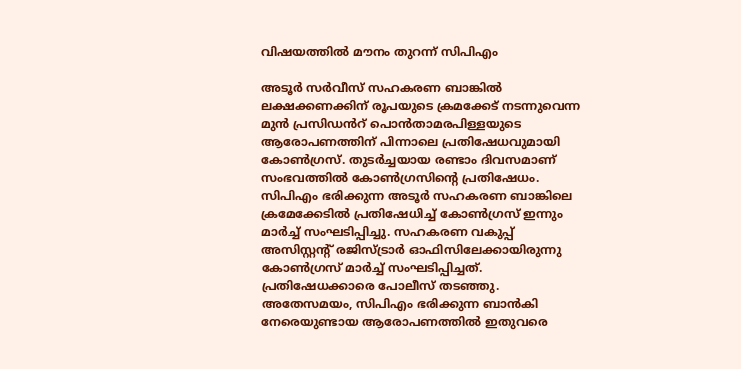വിഷയത്തിൽ മൗനം തുറന്ന് സിപിഎം

അടൂർ സർവീസ് സഹകരണ ബാങ്കിൽ ലക്ഷക്കണക്കിന് രൂപയുടെ ക്രമക്കേട് നടന്നുവെന്ന മുൻ പ്രസിഡൻറ് പൊൻതാമരപിള്ളയുടെ ആരോപണത്തിന് പിന്നാലെ പ്രതിഷേധവുമായി കോൺഗ്രസ്. തുടർച്ചയായ രണ്ടാം ദിവസമാണ് സംഭവത്തിൽ കോൺഗ്രസിന്റെ പ്രതിഷേധം. സിപിഎം ഭരിക്കുന്ന അടൂർ സഹകരണ ബാങ്കിലെ ക്രമേക്കേടിൽ പ്രതിഷേധിച്ച് കോൺഗ്രസ് ഇന്നും മാർച്ച് സംഘടിപ്പിച്ചു. സഹകരണ വകുപ്പ് അസിസ്റ്റന്റ് രജിസ്ട്രാർ ഓഫിസിലേക്കായിരുന്നു കോൺഗ്രസ് മാർച്ച് സംഘടിപ്പിച്ചത്. പ്രതിഷേധക്കാരെ പോലീസ് തടഞ്ഞു. അതേസമയം, സിപിഎം ഭരിക്കുന്ന ബാൻകി നേരെയുണ്ടായ ആരോപണത്തിൽ ഇതുവരെ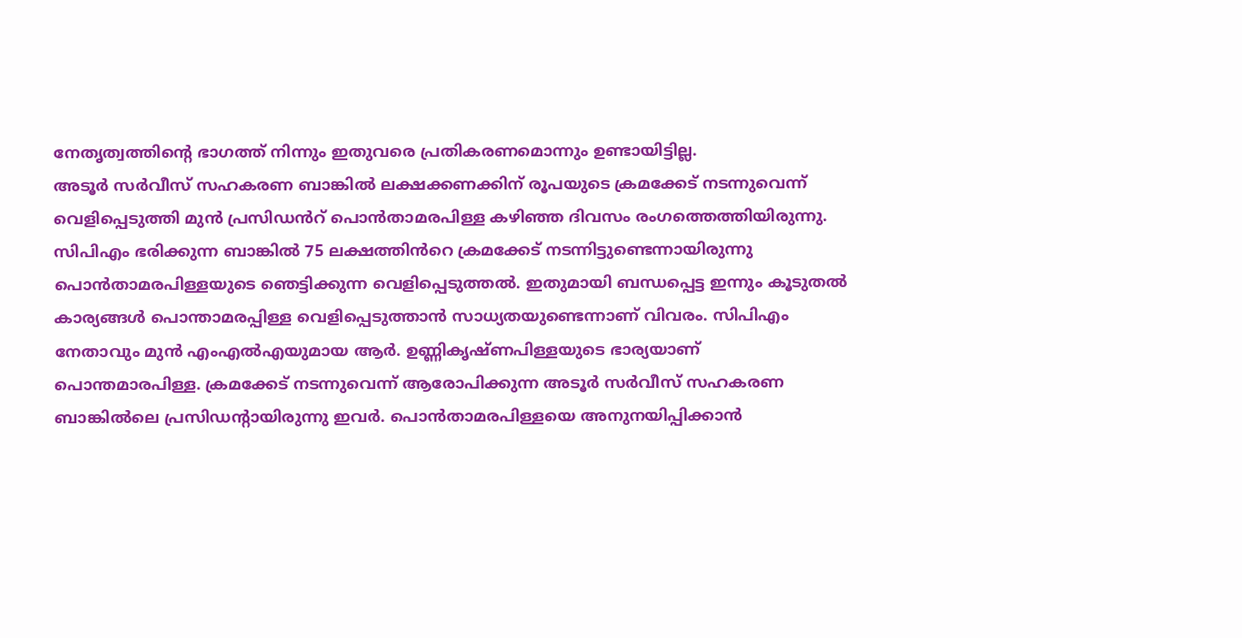നേതൃത്വത്തിന്റെ ഭാഗത്ത് നിന്നും ഇതുവരെ പ്രതികരണമൊന്നും ഉണ്ടായിട്ടില്ല.
അടൂർ സർവീസ് സഹകരണ ബാങ്കിൽ ലക്ഷക്കണക്കിന് രൂപയുടെ ക്രമക്കേട് നടന്നുവെന്ന് വെളിപ്പെടുത്തി മുൻ പ്രസിഡൻറ് പൊൻതാമരപിള്ള കഴിഞ്ഞ ദിവസം രംഗത്തെത്തിയിരുന്നു. സിപിഎം ഭരിക്കുന്ന ബാങ്കിൽ 75 ലക്ഷത്തിൻറെ ക്രമക്കേട് നടന്നിട്ടുണ്ടെന്നായിരുന്നു പൊൻതാമരപിള്ളയുടെ ഞെട്ടിക്കുന്ന വെളിപ്പെടുത്തൽ. ഇതുമായി ബന്ധപ്പെട്ട ഇന്നും കൂടുതൽ കാര്യങ്ങൾ പൊന്താമരപ്പിള്ള വെളിപ്പെടുത്താൻ സാധ്യതയുണ്ടെന്നാണ് വിവരം. സിപിഎം നേതാവും മുൻ എംഎൽഎയുമായ ആർ. ഉണ്ണികൃഷ്ണപിള്ളയുടെ ഭാര്യയാണ് പൊന്തമാരപിള്ള. ക്രമക്കേട് നടന്നുവെന്ന് ആരോപിക്കുന്ന അടൂർ സർവീസ് സഹകരണ ബാങ്കിൽലെ പ്രസിഡന്റായിരുന്നു ഇവർ. പൊൻതാമരപിള്ളയെ അനുനയിപ്പിക്കാൻ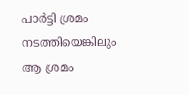പാർട്ടി ശ്രമം നടത്തിയെങ്കിലും ആ ശ്രമം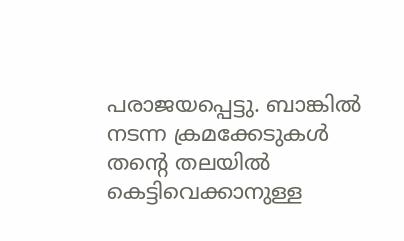പരാജയപ്പെട്ടു. ബാങ്കിൽ നടന്ന ക്രമക്കേടുകൾ തന്റെ തലയിൽ കെട്ടിവെക്കാനുള്ള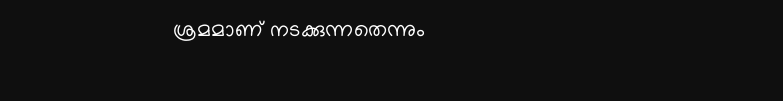ശ്രമമാണ് നടക്കുന്നതെന്നും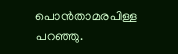പൊൻതാമരപിള്ള പറഞ്ഞു.